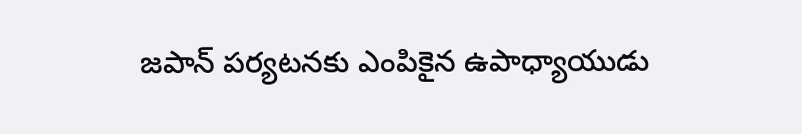జపాన్ పర్యటనకు ఎంపికైన ఉపాధ్యాయుడు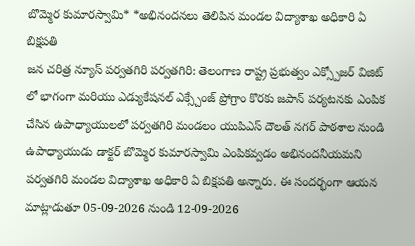బొమ్మెర కుమారస్వామి* *అభినందనలు తెలిపిన మండల విద్యాశాఖ అధికారి ఏ బిక్షపతి
జన చరిత్ర న్యూస్ పర్వతగిరి పర్వతగిరి: తెలంగాణ రాష్ట్ర ప్రభుత్వం ఎక్స్పోజర్ విజిట్ లో భాగంగా మరియు ఎడ్యుకేషనల్ ఎక్స్చేంజ్ ప్రోగ్రాం కొరకు జపాన్ పర్యటనకు ఎంపిక చేసిన ఉపాధ్యాయులలో పర్వతగిరి మండలం యుపిఎస్ దౌలత్ నగర్ పాఠశాల నుండి ఉపాధ్యాయుడు డాక్టర్ బొమ్మెర కుమారస్వామి ఎంపికవ్వడం అభినందనీయమని పర్వతగిరి మండల విద్యాశాఖ అధికారి ఏ బిక్షపతి అన్నారు. ఈ సందర్భంగా ఆయన మాట్లాడుతూ 05-09-2026 నుండి 12-09-2026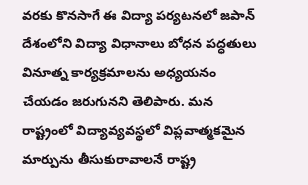వరకు కొనసాగే ఈ విద్యా పర్యటనలో జపాన్ దేశంలోని విద్యా విధానాలు బోధన పద్ధతులు వినూత్న కార్యక్రమాలను అధ్యయనం చేయడం జరుగునని తెలిపారు. మన రాష్ట్రంలో విద్యావ్యవస్థలో విప్లవాత్మకమైన మార్పును తీసుకురావాలనే రాష్ట్ర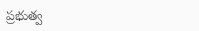ప్రభుత్వ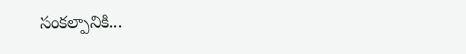సంకల్పానికి...